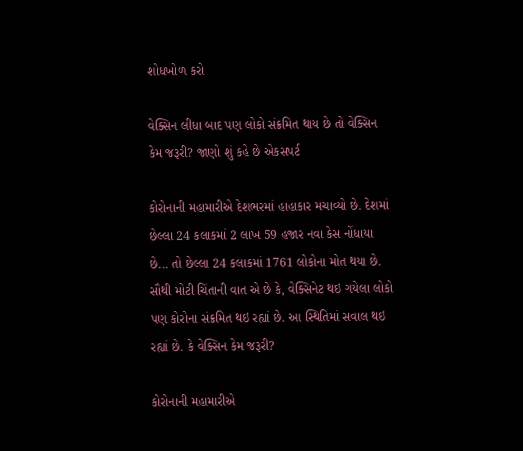શોધખોળ કરો

વેક્સિન લીધા બાદ પણ લોકો સંક્રમિત થાય છે તો વેક્સિન કેમ જરૂરી? જાણો શું કહે છે એકસપર્ટ

કોરોનાની મહામારીએ દેશભરમાં હાહાકાર મચાવ્યો છે. દેશમાં છેલ્લા 24 કલાકમાં 2 લાખ 59 હજાર નવા કેસ નોંધાયા છે... તો છેલ્લા 24 કલાકમાં 1761 લોકોના મોત થયા છે. સૌથી મોટી ચિંતાની વાત એ છે કે, વેક્સિનેટ થઇ ગયેલા લોકો પણ કોરોના સંક્રમિત થઇ રહ્યાં છે. આ સ્થિતિમાં સવાલ થઇ રહ્યાં છે. કે વેક્સિન કેમ જરૂરી?

કોરોનાની મહામારીએ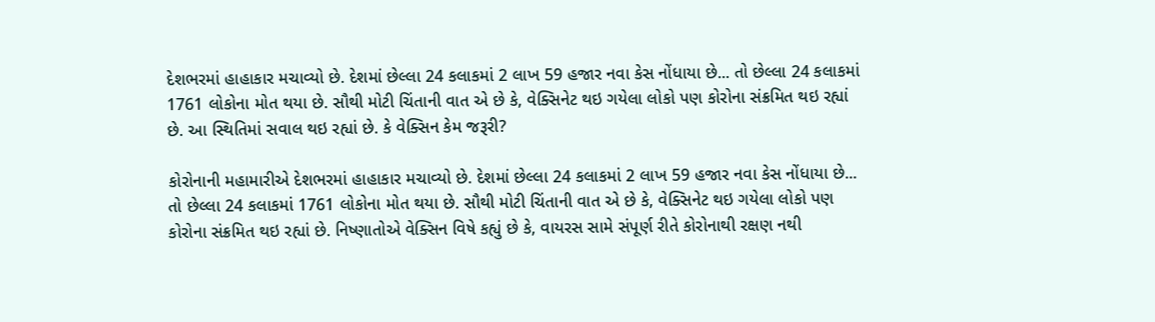દેશભરમાં હાહાકાર મચાવ્યો છે. દેશમાં છેલ્લા 24 કલાકમાં 2 લાખ 59 હજાર નવા કેસ નોંધાયા છે... તો છેલ્લા 24 કલાકમાં 1761 લોકોના મોત થયા છે. સૌથી મોટી ચિંતાની વાત એ છે કે, વેક્સિનેટ થઇ ગયેલા લોકો પણ કોરોના સંક્રમિત થઇ રહ્યાં છે. આ સ્થિતિમાં સવાલ થઇ રહ્યાં છે. કે વેક્સિન કેમ જરૂરી?

કોરોનાની મહામારીએ દેશભરમાં હાહાકાર મચાવ્યો છે. દેશમાં છેલ્લા 24 કલાકમાં 2 લાખ 59 હજાર નવા કેસ નોંધાયા છે... તો છેલ્લા 24 કલાકમાં 1761 લોકોના મોત થયા છે. સૌથી મોટી ચિંતાની વાત એ છે કે, વેક્સિનેટ થઇ ગયેલા લોકો પણ કોરોના સંક્રમિત થઇ રહ્યાં છે. નિષ્ણાતોએ વેક્સિન વિષે કહ્યું છે કે, વાયરસ સામે સંપૂર્ણ રીતે કોરોનાથી રક્ષણ નથી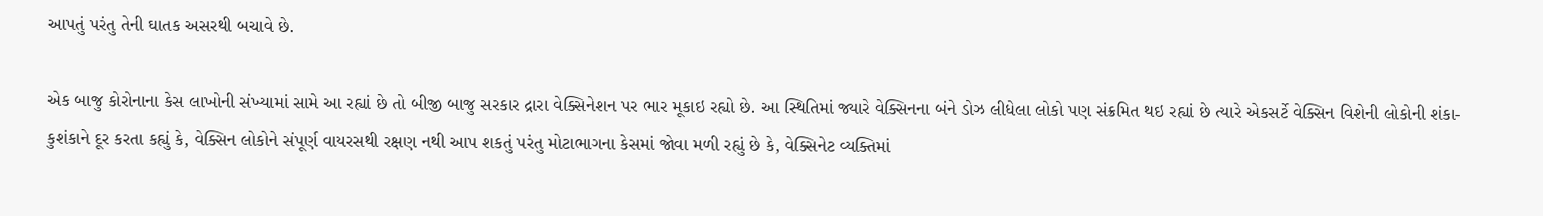આપતું પરંતુ તેની ઘાતક અસરથી બચાવે છે.

એક બાજુ કોરોનાના કેસ લાખોની સંખ્યામાં સામે આ રહ્યાં છે તો બીજી બાજુ સરકાર દ્રારા વેક્સિનેશન પર ભાર મૂકાઇ રહ્યો છે. આ સ્થિતિમાં જ્યારે વેક્સિનના બંને ડોઝ લીધેલા લોકો પણ સંક્રમિત થઇ રહ્યાં છે ત્યારે એકસર્ટે વેક્સિન વિશેની લોકોની શંકા-કુશંકાને દૂર કરતા કહ્યું કે, વેક્સિન લોકોને સંપૂર્ણ વાયરસથી રક્ષણ નથી આપ શકતું પરંતુ મોટાભાગના કેસમાં જોવા મળી રહ્યું છે કે, વેક્સિનેટ વ્યક્તિમાં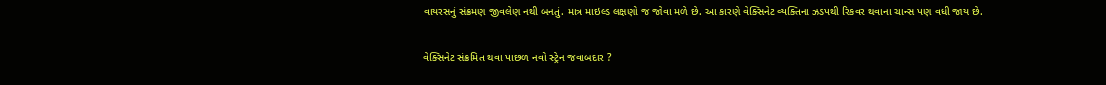વાયરસનું સંક્રમણ જીવલેણ નથી બનતું. માત્ર માઇલ્ડ લક્ષણો જ જોવા મળે છે. આ કારણે વેક્સિનેટ વ્યક્તિના ઝડપથી રિકવર થવાના ચાન્સ પણ વધી જાય છે.

વેક્સિનેટ સંક્રમિત થવા પાછળ નવો સ્ટ્રેન જવાબદાર ?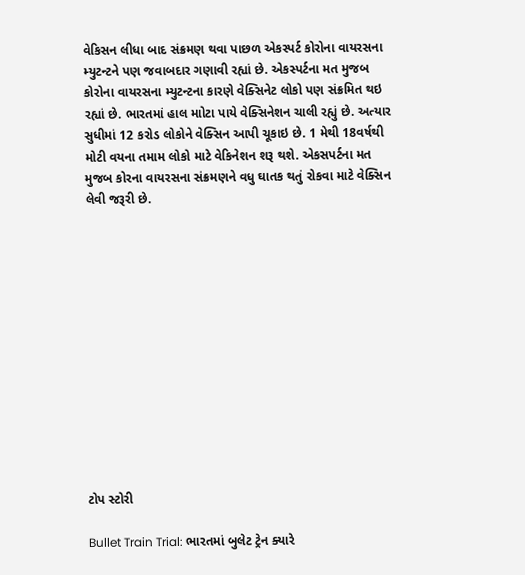વેકિસન લીધા બાદ સંક્રમણ થવા પાછળ એકસ્પર્ટ કોરોના વાયરસના મ્યુટન્ટને પણ જવાબદાર ગણાવી રહ્યાં છે. એકસ્પર્ટના મત મુજબ કોરોના વાયરસના મ્યુટન્ટના કારણે વેક્સિનેટ લોકો પણ સંક્રમિત થઇ રહ્યાં છે. ભારતમાં હાલ માોટા પાયે વેક્સિનેશન ચાલી રહ્યું છે. અત્યાર સુધીમાં 12 કરોડ લોકોને વેક્સિન આપી ચૂકાઇ છે. 1 મેથી 18વર્ષથી મોટી વયના તમામ લોકો માટે વેકિનેશન શરૂ થશે. એકસપર્ટના મત મુજબ કોરના વાયરસના સંક્રમણને વધુ ઘાતક થતું રોકવા માટે વેક્સિન લેવી જરૂરી છે.













ટોપ સ્ટોરી

Bullet Train Trial: ભારતમાં બુલેટ ટ્રેન ક્યારે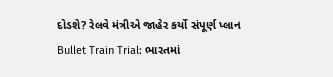દોડશે? રેલવે મંત્રીએ જાહેર કર્યો સંપૂર્ણ પ્લાન
Bullet Train Trial: ભારતમાં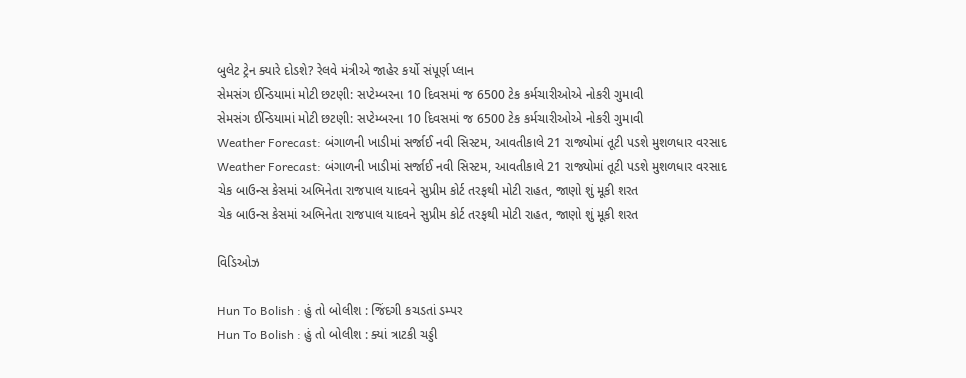બુલેટ ટ્રેન ક્યારે દોડશે? રેલવે મંત્રીએ જાહેર કર્યો સંપૂર્ણ પ્લાન
સેમસંગ ઈન્ડિયામાં મોટી છટણી: સપ્ટેમ્બરના 10 દિવસમાં જ 6500 ટેક કર્મચારીઓએ નોકરી ગુમાવી
સેમસંગ ઈન્ડિયામાં મોટી છટણી: સપ્ટેમ્બરના 10 દિવસમાં જ 6500 ટેક કર્મચારીઓએ નોકરી ગુમાવી
Weather Forecast: બંગાળની ખાડીમાં સર્જાઈ નવી સિસ્ટમ, આવતીકાલે 21 રાજ્યોમાં તૂટી પડશે મુશળધાર વરસાદ
Weather Forecast: બંગાળની ખાડીમાં સર્જાઈ નવી સિસ્ટમ, આવતીકાલે 21 રાજ્યોમાં તૂટી પડશે મુશળધાર વરસાદ
ચેક બાઉન્સ કેસમાં અભિનેતા રાજપાલ યાદવને સુપ્રીમ કોર્ટ તરફથી મોટી રાહત, જાણો શું મૂકી શરત
ચેક બાઉન્સ કેસમાં અભિનેતા રાજપાલ યાદવને સુપ્રીમ કોર્ટ તરફથી મોટી રાહત, જાણો શું મૂકી શરત

વિડિઓઝ

Hun To Bolish : હું તો બોલીશ : જિંદગી કચડતાં ડમ્પર
Hun To Bolish : હું તો બોલીશ : ક્યાં ત્રાટકી ચડ્ડી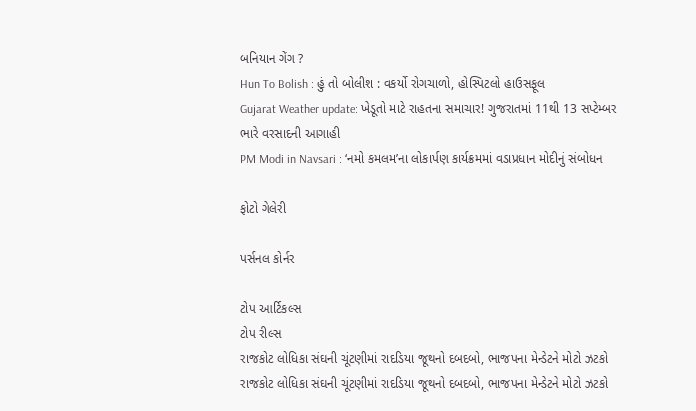બનિયાન ગેંગ ?
Hun To Bolish : હું તો બોલીશ : વકર્યો રોગચાળો, હોસ્પિટલો હાઉસફૂલ
Gujarat Weather update: ખેડૂતો માટે રાહતના સમાચાર! ગુજરાતમાં 11થી 13 સપ્ટેમ્બર ભારે વરસાદની આગાહી
PM Modi in Navsari : ‘નમો કમલમ’ના લોકાર્પણ કાર્યક્રમમાં વડાપ્રધાન મોદીનું સંબોધન

ફોટો ગેલેરી

પર્સનલ કોર્નર

ટોપ આર્ટિકલ્સ
ટોપ રીલ્સ
રાજકોટ લોધિકા સંઘની ચૂંટણીમાં રાદડિયા જૂથનો દબદબો, ભાજપના મેન્ડેટને મોટો ઝટકો
રાજકોટ લોધિકા સંઘની ચૂંટણીમાં રાદડિયા જૂથનો દબદબો, ભાજપના મેન્ડેટને મોટો ઝટકો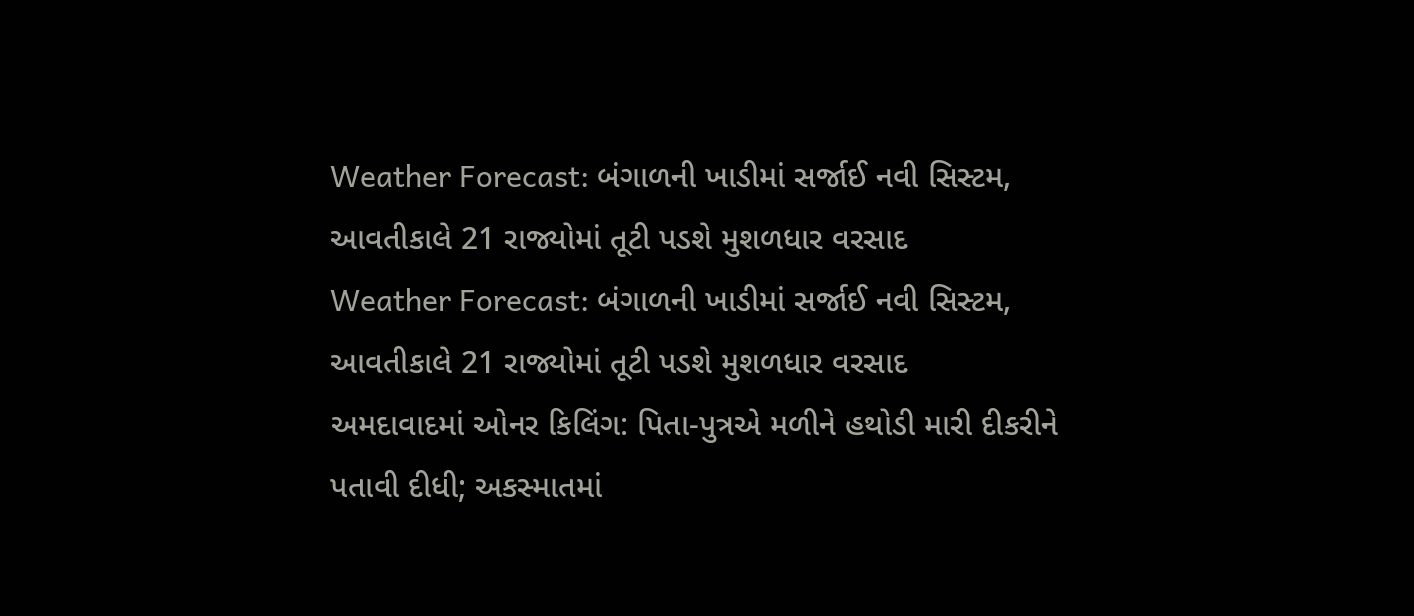Weather Forecast: બંગાળની ખાડીમાં સર્જાઈ નવી સિસ્ટમ, આવતીકાલે 21 રાજ્યોમાં તૂટી પડશે મુશળધાર વરસાદ
Weather Forecast: બંગાળની ખાડીમાં સર્જાઈ નવી સિસ્ટમ, આવતીકાલે 21 રાજ્યોમાં તૂટી પડશે મુશળધાર વરસાદ
અમદાવાદમાં ઓનર કિલિંગ: પિતા-પુત્રએ મળીને હથોડી મારી દીકરીને પતાવી દીધી; અકસ્માતમાં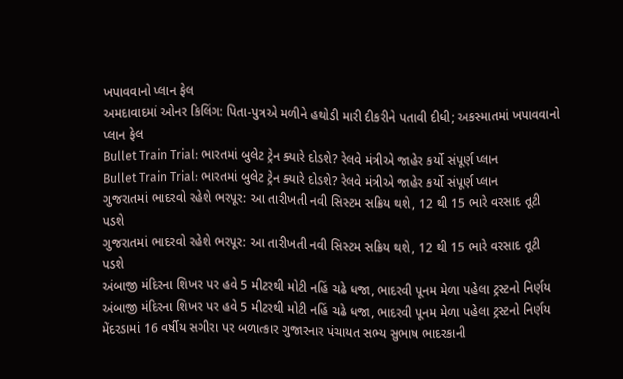ખપાવવાનો પ્લાન ફેલ
અમદાવાદમાં ઓનર કિલિંગ: પિતા-પુત્રએ મળીને હથોડી મારી દીકરીને પતાવી દીધી; અકસ્માતમાં ખપાવવાનો પ્લાન ફેલ
Bullet Train Trial: ભારતમાં બુલેટ ટ્રેન ક્યારે દોડશે? રેલવે મંત્રીએ જાહેર કર્યો સંપૂર્ણ પ્લાન
Bullet Train Trial: ભારતમાં બુલેટ ટ્રેન ક્યારે દોડશે? રેલવે મંત્રીએ જાહેર કર્યો સંપૂર્ણ પ્લાન
ગુજરાતમાં ભાદરવો રહેશે ભરપૂર: આ તારીખતી નવી સિસ્ટમ સક્રિય થશે, 12 થી 15 ભારે વરસાદ તૂટી પડશે
ગુજરાતમાં ભાદરવો રહેશે ભરપૂર: આ તારીખતી નવી સિસ્ટમ સક્રિય થશે, 12 થી 15 ભારે વરસાદ તૂટી પડશે
અંબાજી મંદિરના શિખર પર હવે 5 મીટરથી મોટી નહિં ચઢે ધજા, ભાદરવી પૂનમ મેળા પહેલા ટ્રસ્ટનો નિર્ણય
અંબાજી મંદિરના શિખર પર હવે 5 મીટરથી મોટી નહિં ચઢે ધજા, ભાદરવી પૂનમ મેળા પહેલા ટ્રસ્ટનો નિર્ણય
મેંદરડામાં 16 વર્ષીય સગીરા પર બળાત્કાર ગુજારનાર પંચાયત સભ્ય સુભાષ ભાદરકાની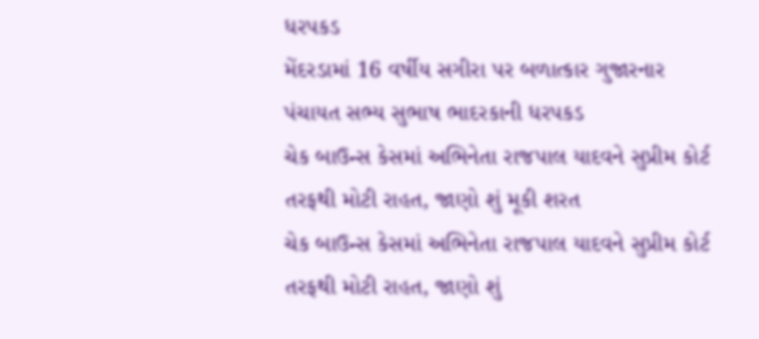ધરપકડ
મેંદરડામાં 16 વર્ષીય સગીરા પર બળાત્કાર ગુજારનાર પંચાયત સભ્ય સુભાષ ભાદરકાની ધરપકડ
ચેક બાઉન્સ કેસમાં અભિનેતા રાજપાલ યાદવને સુપ્રીમ કોર્ટ તરફથી મોટી રાહત, જાણો શું મૂકી શરત
ચેક બાઉન્સ કેસમાં અભિનેતા રાજપાલ યાદવને સુપ્રીમ કોર્ટ તરફથી મોટી રાહત, જાણો શું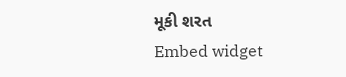મૂકી શરત
Embed widget